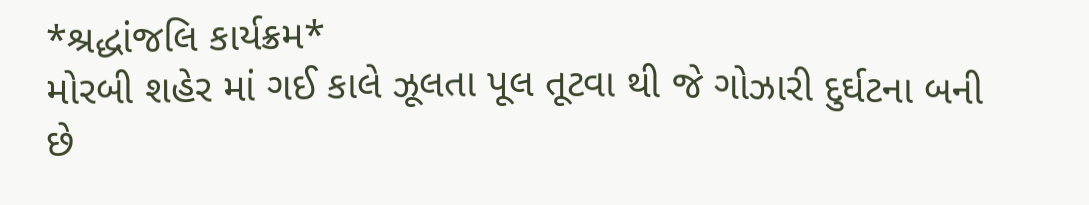*શ્રદ્ધાંજલિ કાર્યક્રમ*
મોરબી શહેર માં ગઈ કાલે ઝૂલતા પૂલ તૂટવા થી જે ગોઝારી દુર્ઘટના બની છે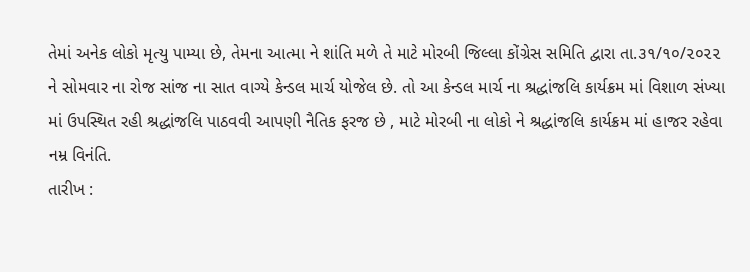તેમાં અનેક લોકો મૃત્યુ પામ્યા છે, તેમના આત્મા ને શાંતિ મળે તે માટે મોરબી જિલ્લા કોંગ્રેસ સમિતિ દ્વારા તા.૩૧/૧૦/૨૦૨૨ ને સોમવાર ના રોજ સાંજ ના સાત વાગ્યે કેન્ડલ માર્ચ યોજેલ છે. તો આ કેન્ડલ માર્ચ ના શ્રદ્ધાંજલિ કાર્યક્રમ માં વિશાળ સંખ્યા માં ઉપસ્થિત રહી શ્રદ્ધાંજલિ પાઠવવી આપણી નૈતિક ફરજ છે , માટે મોરબી ના લોકો ને શ્રદ્ધાંજલિ કાર્યક્રમ માં હાજર રહેવા નમ્ર વિનંતિ.
તારીખ :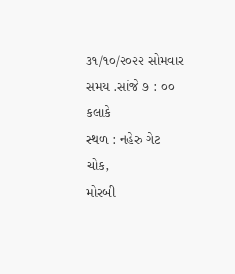૩૧/૧૦/૨૦૨૨ સોમવાર
સમય .સાંજે ૭ : ૦૦ કલાકે
સ્થળ : નહેરુ ગેટ ચોક,
મોરબી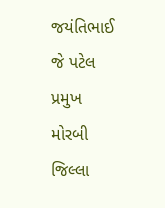જયંતિભાઈ જે પટેલ
પ્રમુખ
મોરબી જિલ્લા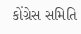કોંગ્રેસ સમિતિ